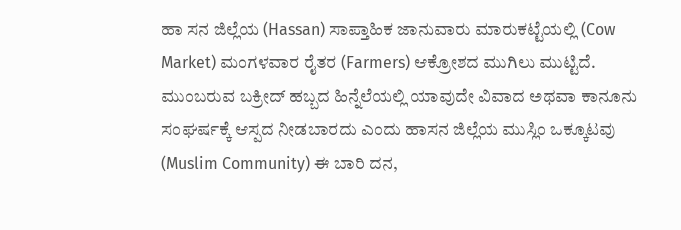ಹಾ ಸನ ಜಿಲ್ಲೆಯ (Hassan) ಸಾಪ್ತಾಹಿಕ ಜಾನುವಾರು ಮಾರುಕಟ್ಟೆಯಲ್ಲಿ (Cow Market) ಮಂಗಳವಾರ ರೈತರ (Farmers) ಆಕ್ರೋಶದ ಮುಗಿಲು ಮುಟ್ಟಿದೆ. ಮುಂಬರುವ ಬಕ್ರೀದ್ ಹಬ್ಬದ ಹಿನ್ನೆಲೆಯಲ್ಲಿ ಯಾವುದೇ ವಿವಾದ ಅಥವಾ ಕಾನೂನು ಸಂಘರ್ಷಕ್ಕೆ ಆಸ್ಪದ ನೀಡಬಾರದು ಎಂದು ಹಾಸನ ಜಿಲ್ಲೆಯ ಮುಸ್ಲಿಂ ಒಕ್ಕೂಟವು (Muslim Community) ಈ ಬಾರಿ ದನ,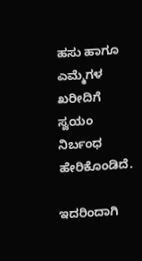ಹಸು ಹಾಗೂ ಎಮ್ಮೆಗಳ ಖರೀದಿಗೆ ಸ್ವಯಂ ನಿರ್ಬಂಧ ಹೇರಿಕೊಂಡಿದೆ.

ಇದರಿಂದಾಗಿ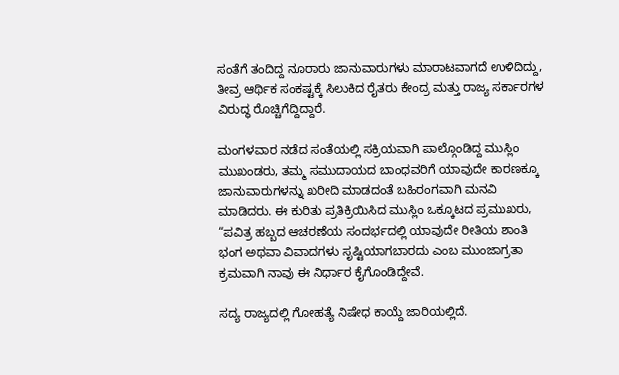ಸಂತೆಗೆ ತಂದಿದ್ದ ನೂರಾರು ಜಾನುವಾರುಗಳು ಮಾರಾಟವಾಗದೆ ಉಳಿದಿದ್ದು, ತೀವ್ರ ಆರ್ಥಿಕ ಸಂಕಷ್ಟಕ್ಕೆ ಸಿಲುಕಿದ ರೈತರು ಕೇಂದ್ರ ಮತ್ತು ರಾಜ್ಯ ಸರ್ಕಾರಗಳ ವಿರುದ್ಧ ರೊಚ್ಚಿಗೆದ್ದಿದ್ದಾರೆ.

ಮಂಗಳವಾರ ನಡೆದ ಸಂತೆಯಲ್ಲಿ ಸಕ್ರಿಯವಾಗಿ ಪಾಲ್ಗೊಂಡಿದ್ದ ಮುಸ್ಲಿಂ ಮುಖಂಡರು, ತಮ್ಮ ಸಮುದಾಯದ ಬಾಂಧವರಿಗೆ ಯಾವುದೇ ಕಾರಣಕ್ಕೂ ಜಾನುವಾರುಗಳನ್ನು ಖರೀದಿ ಮಾಡದಂತೆ ಬಹಿರಂಗವಾಗಿ ಮನವಿ ಮಾಡಿದರು. ಈ ಕುರಿತು ಪ್ರತಿಕ್ರಿಯಿಸಿದ ಮುಸ್ಲಿಂ ಒಕ್ಕೂಟದ ಪ್ರಮುಖರು, “ಪವಿತ್ರ ಹಬ್ಬದ ಆಚರಣೆಯ ಸಂದರ್ಭದಲ್ಲಿ ಯಾವುದೇ ರೀತಿಯ ಶಾಂತಿ ಭಂಗ ಅಥವಾ ವಿವಾದಗಳು ಸೃಷ್ಟಿಯಾಗಬಾರದು ಎಂಬ ಮುಂಜಾಗ್ರತಾ ಕ್ರಮವಾಗಿ ನಾವು ಈ ನಿರ್ಧಾರ ಕೈಗೊಂಡಿದ್ದೇವೆ.

ಸದ್ಯ ರಾಜ್ಯದಲ್ಲಿ ಗೋಹತ್ಯೆ ನಿಷೇಧ ಕಾಯ್ದೆ ಜಾರಿಯಲ್ಲಿದೆ.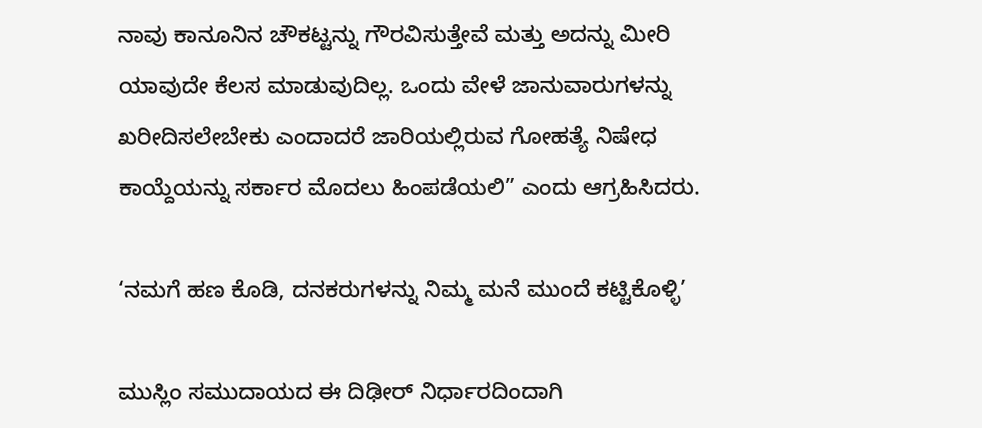ನಾವು ಕಾನೂನಿನ ಚೌಕಟ್ಟನ್ನು ಗೌರವಿಸುತ್ತೇವೆ ಮತ್ತು ಅದನ್ನು ಮೀರಿ ಯಾವುದೇ ಕೆಲಸ ಮಾಡುವುದಿಲ್ಲ. ಒಂದು ವೇಳೆ ಜಾನುವಾರುಗಳನ್ನು ಖರೀದಿಸಲೇಬೇಕು ಎಂದಾದರೆ ಜಾರಿಯಲ್ಲಿರುವ ಗೋಹತ್ಯೆ ನಿಷೇಧ ಕಾಯ್ದೆಯನ್ನು ಸರ್ಕಾರ ಮೊದಲು ಹಿಂಪಡೆಯಲಿ” ಎಂದು ಆಗ್ರಹಿಸಿದರು.

‘ನಮಗೆ ಹಣ ಕೊಡಿ, ದನಕರುಗಳನ್ನು ನಿಮ್ಮ ಮನೆ ಮುಂದೆ ಕಟ್ಟಿಕೊಳ್ಳಿ’

ಮುಸ್ಲಿಂ ಸಮುದಾಯದ ಈ ದಿಢೀರ್ ನಿರ್ಧಾರದಿಂದಾಗಿ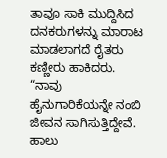ತಾವೂ ಸಾಕಿ ಮುದ್ದಿಸಿದ ದನಕರುಗಳನ್ನು ಮಾರಾಟ ಮಾಡಲಾಗದೆ ರೈತರು ಕಣ್ಣೀರು ಹಾಕಿದರು. “ನಾವು ಹೈನುಗಾರಿಕೆಯನ್ನೇ ನಂಬಿ ಜೀವನ ಸಾಗಿಸುತ್ತಿದ್ದೇವೆ. ಹಾಲು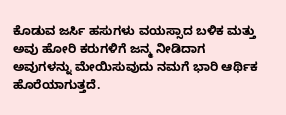ಕೊಡುವ ಜರ್ಸಿ ಹಸುಗಳು ವಯಸ್ಸಾದ ಬಳಿಕ ಮತ್ತು ಅವು ಹೋರಿ ಕರುಗಳಿಗೆ ಜನ್ಮ ನೀಡಿದಾಗ ಅವುಗಳನ್ನು ಮೇಯಿಸುವುದು ನಮಗೆ ಭಾರಿ ಆರ್ಥಿಕ ಹೊರೆಯಾಗುತ್ತದೆ.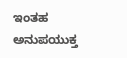ಇಂತಹ ಅನುಪಯುಕ್ತ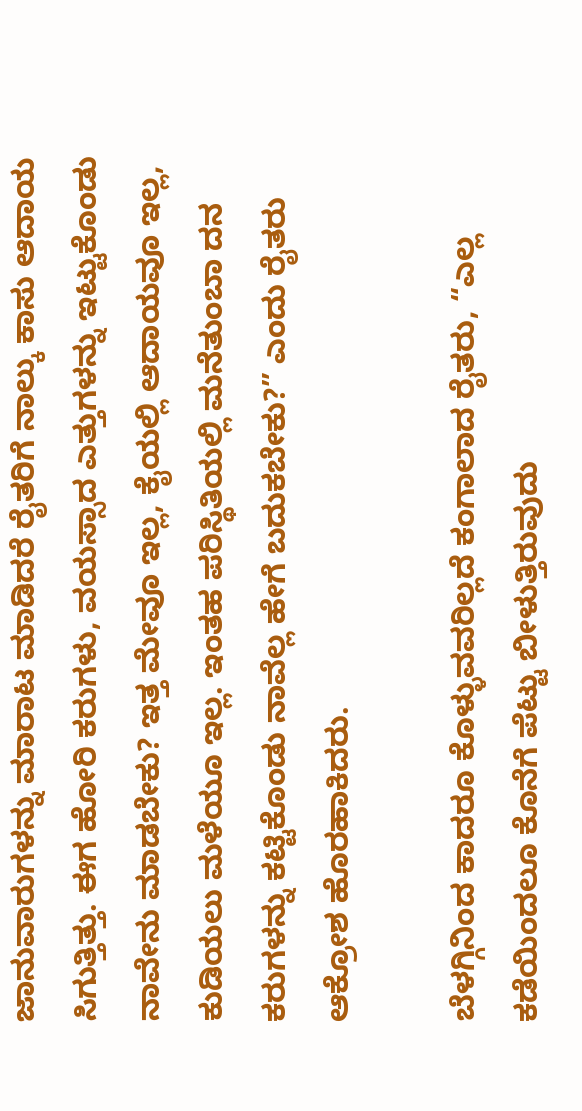ಜಾನುವಾರುಗಳನ್ನು ಮಾರಾಟ ಮಾಡಿದರೆ ರೈತರಿಗೆ ನಾಲ್ಕು ಕಾಸು ಆದಾಯ ಸಿಗುತ್ತಿತ್ತು. ಈಗ ಹೋರಿ ಕರುಗಳು, ವಯಸ್ಸಾದ ಎತ್ತುಗಳನ್ನು ಇಟ್ಟುಕೊಂಡು ನಾವೇನು ಮಾಡಬೇಕು? ಇತ್ತ ಮೇವೂ ಇಲ್ಲ, ಕೈಯಲ್ಲಿ ಆದಾಯವೂ ಇಲ್ಲ, ಕುಡಿಯಲು ಮಳೆಯೂ ಇಲ್ಲ. ಇಂತಹ ಪರಿಸ್ಥಿತಿಯಲ್ಲಿ ಮನೆತುಂಬಾ ದನ ಕರುಗಳನ್ನು ಕಟ್ಟಿಕೊಂಡು ನಾವೆಲ್ಲ ಹೇಗೆ ಬದುಕಬೇಕು?” ಎಂದು ರೈತರು ಆಕ್ರೋಶ ಹೊರಹಾಕಿದರು.

ಬೆಳಗ್ಗಿನಿಂದ ಕಾದರೂ ಕೊಳ್ಳುವವರಿಲ್ಲದೆ ಕಂಗಾಲಾದ ರೈತರು, “ಎಲ್ಲ ಕಡೆಯಿಂದಲೂ ಕೊನೆಗೆ ಪೆಟ್ಟು ಬೀಳುತ್ತಿರುವುದು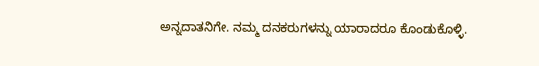ಅನ್ನದಾತನಿಗೇ. ನಮ್ಮ ದನಕರುಗಳನ್ನು ಯಾರಾದರೂ ಕೊಂಡುಕೊಳ್ಳಿ.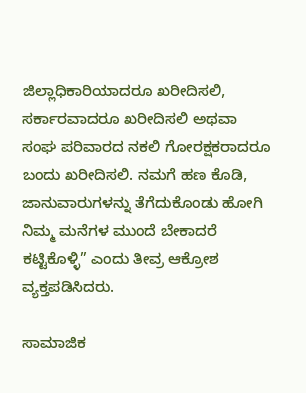ಜಿಲ್ಲಾಧಿಕಾರಿಯಾದರೂ ಖರೀದಿಸಲಿ, ಸರ್ಕಾರವಾದರೂ ಖರೀದಿಸಲಿ ಅಥವಾ ಸಂಘ ಪರಿವಾರದ ನಕಲಿ ಗೋರಕ್ಷಕರಾದರೂ ಬಂದು ಖರೀದಿಸಲಿ. ನಮಗೆ ಹಣ ಕೊಡಿ, ಜಾನುವಾರುಗಳನ್ನು ತೆಗೆದುಕೊಂಡು ಹೋಗಿ ನಿಮ್ಮ ಮನೆಗಳ ಮುಂದೆ ಬೇಕಾದರೆ ಕಟ್ಟಿಕೊಳ್ಳಿ” ಎಂದು ತೀವ್ರ ಆಕ್ರೋಶ ವ್ಯಕ್ತಪಡಿಸಿದರು.

ಸಾಮಾಜಿಕ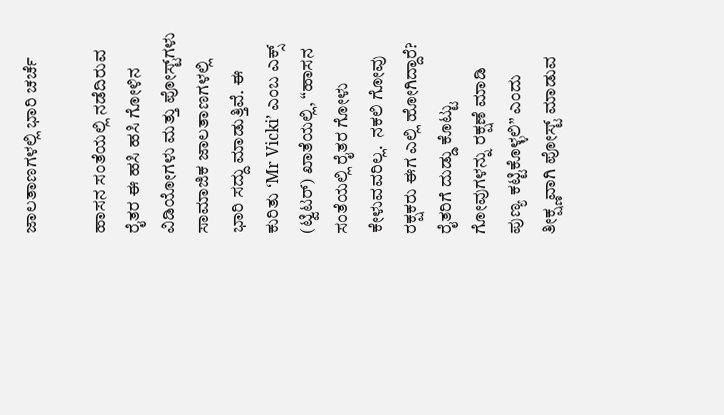ಜಾಲತಾಣಗಳಲ್ಲಿ ಭಾರಿ ಚರ್ಚೆ

ಹಾಸನ ಸಂತೆಯಲ್ಲಿ ನಡೆದಿರುವ ರೈತರ ಈ ಹಸಿ ಹಸಿ ಗೋಳಿನ ವಿಡಿಯೋಗಳು ಮತ್ತು ಪೋಸ್ಟ್‌ಗಳು ಸಾಮಾಜಿಕ ಜಾಲತಾಣಗಳಲ್ಲಿ ಭಾರಿ ಸದ್ದು ಮಾಡುತ್ತಿವೆ. ಈ ಕುರಿತು ‘Mr Vicki’ ಎಂಬ ಎಕ್ಸ್ (ಟ್ವಿಟರ್) ಖಾತೆಯಲ್ಲಿ, “ಹಾಸನ ಸಂತೆಯಲ್ಲಿ ರೈತರ ಗೋಳು ಕೇಳುವವರಿಲ್ಲ.  ನಕಲಿ ಗೋವು ರಕ್ಷಕರು ಈಗ ಎಲ್ಲಿ ಹೋಗಿದ್ದಾರೆ? ರೈತರಿಗೆ ದುಡ್ಡು ಕೊಟ್ಟು ಗೋವುಗಳನ್ನು ರಕ್ಷಣೆ ಮಾಡಿ ಪುಣ್ಯ ಕಟ್ಟಿಕೊಳ್ಳಲಿ” ಎಂದು ತೀಕ್ಷ್ಣವಾಗಿ ಪೋಸ್ಟ್ ಮಾಡುವ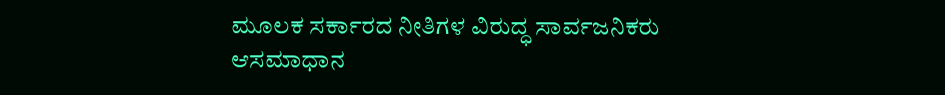ಮೂಲಕ ಸರ್ಕಾರದ ನೀತಿಗಳ ವಿರುದ್ಧ ಸಾರ್ವಜನಿಕರು ಆಸಮಾಧಾನ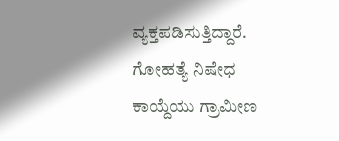ವ್ಯಕ್ತಪಡಿಸುತ್ತಿದ್ದಾರೆ. ಗೋಹತ್ಯೆ ನಿಷೇಧ ಕಾಯ್ದೆಯು ಗ್ರಾಮೀಣ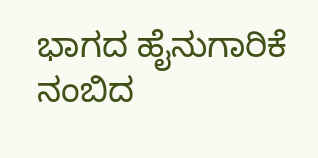ಭಾಗದ ಹೈನುಗಾರಿಕೆ ನಂಬಿದ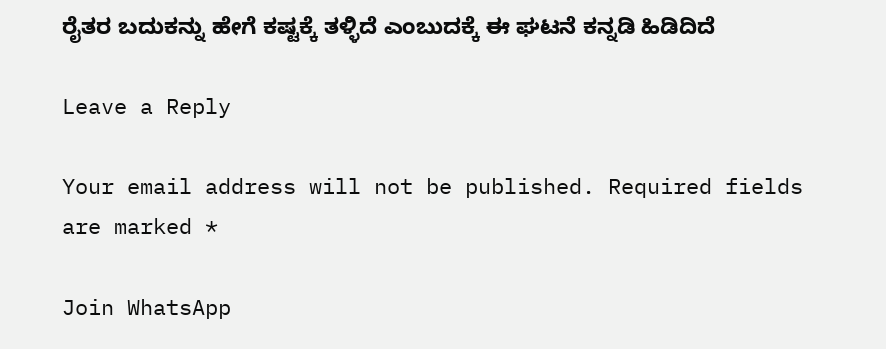ರೈತರ ಬದುಕನ್ನು ಹೇಗೆ ಕಷ್ಟಕ್ಕೆ ತಳ್ಳಿದೆ ಎಂಬುದಕ್ಕೆ ಈ ಘಟನೆ ಕನ್ನಡಿ ಹಿಡಿದಿದೆ

Leave a Reply

Your email address will not be published. Required fields are marked *

Join WhatsApp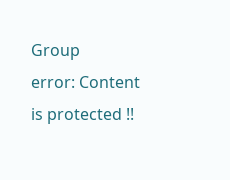Group
error: Content is protected !!